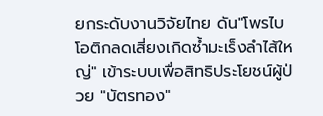ยกระดับงานวิจัยไทย ดัน"โพรไบโอติกลดเสี่ยงเกิดซ้ำมะเร็งลำไส้ใหญ่" เข้าระบบเพื่อสิทธิประโยชน์ผู้ป่วย "บัตรทอง"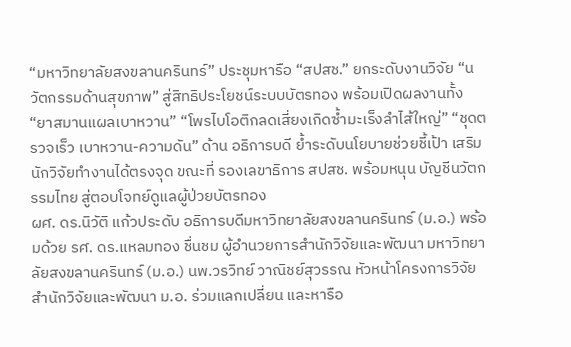“มหาวิทยาลัยสงขลานครินทร์” ประชุมหารือ “สปสช.” ยกระดับงานวิจัย “นวัตกรรมด้านสุขภาพ” สู่สิทธิประโยชน์ระบบบัตรทอง พร้อมเปิดผลงานทั้ง “ยาสมานแผลเบาหวาน” “โพรไบโอติกลดเสี่ยงเกิดซ้ำมะเร็งลำไส้ใหญ่” “ชุดตรวจเร็ว เบาหวาน-ความดัน” ด้าน อธิการบดี ย้ำระดับนโยบายช่วยชี้เป้า เสริมนักวิจัยทำงานได้ตรงจุด ขณะที่ รองเลขาธิการ สปสช. พร้อมหนุน บัญชีนวัตกรรมไทย สู่ตอบโจทย์ดูแลผู้ป่วยบัตรทอง
ผศ. ดร.นิวัติ แก้วประดับ อธิการบดีมหาวิทยาลัยสงขลานครินทร์ (ม.อ.) พร้อมด้วย รศ. ดร.แหลมทอง ชื่นชม ผู้อำนวยการสำนักวิจัยและพัฒนา มหาวิทยาลัยสงขลานครินทร์ (ม.อ.) นพ.วรวิทย์ วาณิชย์สุวรรณ หัวหน้าโครงการวิจัย สำนักวิจัยและพัฒนา ม.อ. ร่วมแลกเปลี่ยน และหารือ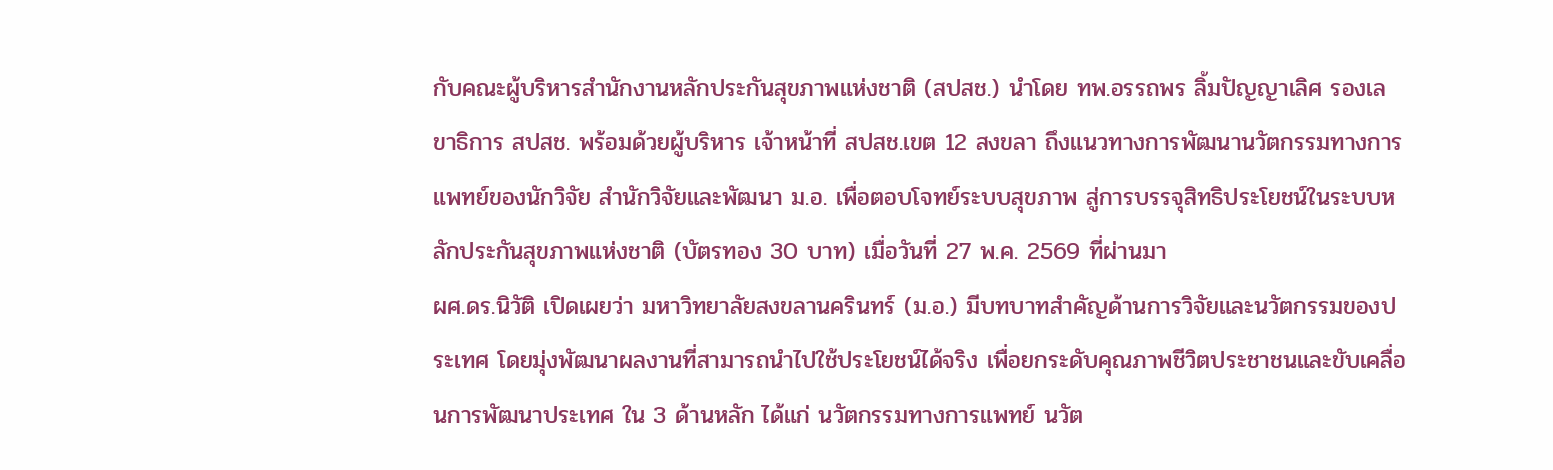กับคณะผู้บริหารสำนักงานหลักประกันสุขภาพแห่งชาติ (สปสช.) นำโดย ทพ.อรรถพร ลิ้มปัญญาเลิศ รองเลขาธิการ สปสช. พร้อมด้วยผู้บริหาร เจ้าหน้าที่ สปสช.เขต 12 สงขลา ถึงแนวทางการพัฒนานวัตกรรมทางการแพทย์ของนักวิจัย สำนักวิจัยและพัฒนา ม.อ. เพื่อตอบโจทย์ระบบสุขภาพ สู่การบรรจุสิทธิประโยชน์ในระบบหลักประกันสุขภาพแห่งชาติ (บัตรทอง 30 บาท) เมื่อวันที่ 27 พ.ค. 2569 ที่ผ่านมา
ผศ.ดร.นิวัติ เปิดเผยว่า มหาวิทยาลัยสงขลานครินทร์ (ม.อ.) มีบทบาทสำคัญด้านการวิจัยและนวัตกรรมของประเทศ โดยมุ่งพัฒนาผลงานที่สามารถนำไปใช้ประโยชน์ได้จริง เพื่อยกระดับคุณภาพชีวิตประชาชนและขับเคลื่อนการพัฒนาประเทศ ใน 3 ด้านหลัก ได้แก่ นวัตกรรมทางการแพทย์ นวัต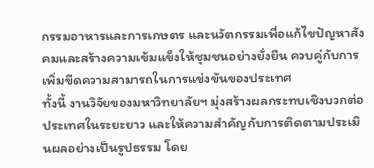กรรมอาหารและการเกษตร และนวัตกรรมเพื่อแก้ไขปัญหาสังคมและสร้างความเข้มแข็งให้ชุมชนอย่างยั่งยืน ควบคู่กับการเพิ่มขีดความสามารถในการแข่งขันของประเทศ
ทั้งนี้ งานวิจัยของมหาวิทยาลัยฯ มุ่งสร้างผลกระทบเชิงบวกต่อประเทศในระยะยาว และให้ความสำคัญกับการติดตามประเมินผลอย่างเป็นรูปธรรม โดย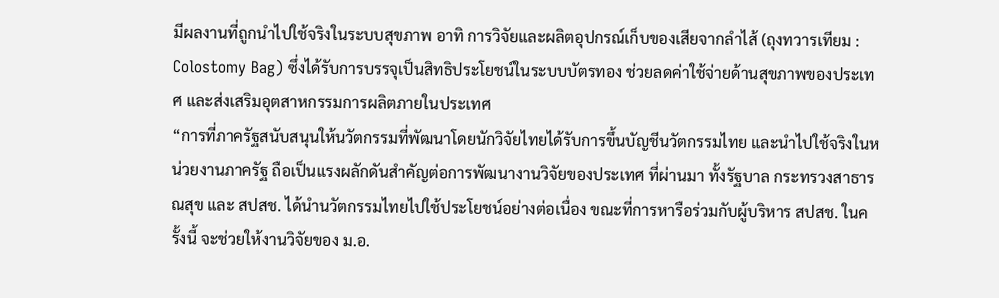มีผลงานที่ถูกนำไปใช้จริงในระบบสุขภาพ อาทิ การวิจัยและผลิตอุปกรณ์เก็บของเสียจากลำไส้ (ถุงทวารเทียม : Colostomy Bag) ซึ่งได้รับการบรรจุเป็นสิทธิประโยชน์ในระบบบัตรทอง ช่วยลดค่าใช้จ่ายด้านสุขภาพของประเทศ และส่งเสริมอุตสาหกรรมการผลิตภายในประเทศ
“การที่ภาครัฐสนับสนุนให้นวัตกรรมที่พัฒนาโดยนักวิจัยไทยได้รับการขึ้นบัญชีนวัตกรรมไทย และนำไปใช้จริงในหน่วยงานภาครัฐ ถือเป็นแรงผลักดันสำคัญต่อการพัฒนางานวิจัยของประเทศ ที่ผ่านมา ทั้งรัฐบาล กระทรวงสาธารณสุข และ สปสช. ได้นำนวัตกรรมไทยไปใช้ประโยชน์อย่างต่อเนื่อง ขณะที่การหารือร่วมกับผู้บริหาร สปสช. ในครั้งนี้ จะช่วยให้งานวิจัยของ ม.อ.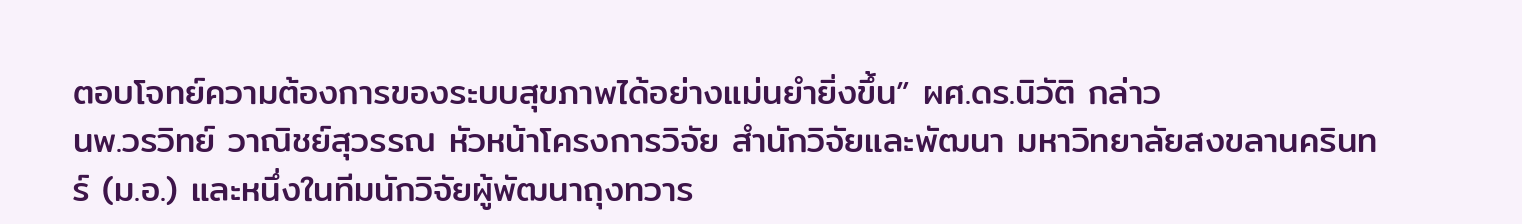ตอบโจทย์ความต้องการของระบบสุขภาพได้อย่างแม่นยำยิ่งขึ้น” ผศ.ดร.นิวัติ กล่าว
นพ.วรวิทย์ วาณิชย์สุวรรณ หัวหน้าโครงการวิจัย สำนักวิจัยและพัฒนา มหาวิทยาลัยสงขลานครินทร์ (ม.อ.) และหนึ่งในทีมนักวิจัยผู้พัฒนาถุงทวาร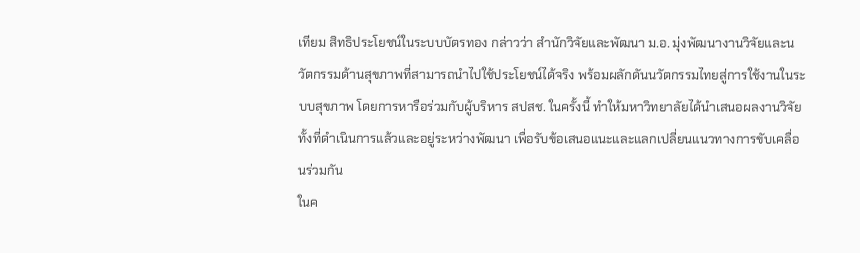เทียม สิทธิประโยชน์ในระบบบัตรทอง กล่าวว่า สำนักวิจัยและพัฒนา ม.อ. มุ่งพัฒนางานวิจัยและนวัตกรรมด้านสุขภาพที่สามารถนำไปใช้ประโยชน์ได้จริง พร้อมผลักดันนวัตกรรมไทยสู่การใช้งานในระบบสุขภาพ โดยการหารือร่วมกับผู้บริหาร สปสช. ในครั้งนี้ ทำให้มหาวิทยาลัยได้นำเสนอผลงานวิจัยทั้งที่ดำเนินการแล้วและอยู่ระหว่างพัฒนา เพื่อรับข้อเสนอแนะและแลกเปลี่ยนแนวทางการขับเคลื่อนร่วมกัน
ในค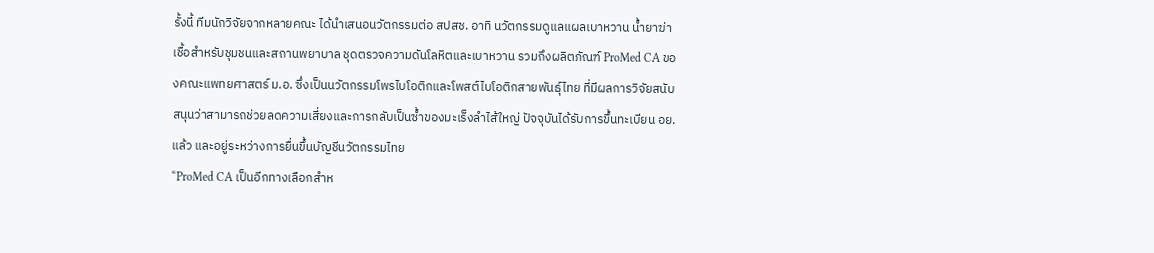รั้งนี้ ทีมนักวิจัยจากหลายคณะ ได้นำเสนอนวัตกรรมต่อ สปสช. อาทิ นวัตกรรมดูแลแผลเบาหวาน น้ำยาฆ่าเชื้อสำหรับชุมชนและสถานพยาบาล ชุดตรวจความดันโลหิตและเบาหวาน รวมถึงผลิตภัณฑ์ ProMed CA ของคณะแพทยศาสตร์ ม.อ. ซึ่งเป็นนวัตกรรมโพรไบโอติกและโพสต์ไบโอติกสายพันธุ์ไทย ที่มีผลการวิจัยสนับสนุนว่าสามารถช่วยลดความเสี่ยงและการกลับเป็นซ้ำของมะเร็งลำไส้ใหญ่ ปัจจุบันได้รับการขึ้นทะเบียน อย. แล้ว และอยู่ระหว่างการยื่นขึ้นบัญชีนวัตกรรมไทย
“ProMed CA เป็นอีกทางเลือกสำห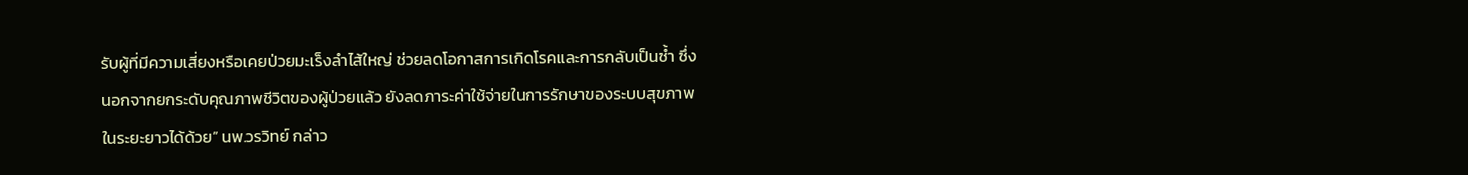รับผู้ที่มีความเสี่ยงหรือเคยป่วยมะเร็งลำไส้ใหญ่ ช่วยลดโอกาสการเกิดโรคและการกลับเป็นซ้ำ ซึ่งนอกจากยกระดับคุณภาพชีวิตของผู้ป่วยแล้ว ยังลดภาระค่าใช้จ่ายในการรักษาของระบบสุขภาพในระยะยาวได้ด้วย” นพ.วรวิทย์ กล่าว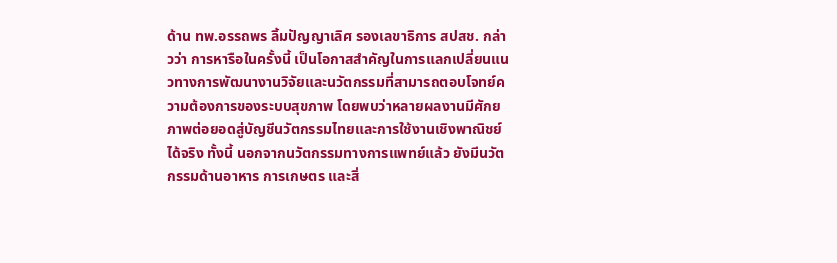ด้าน ทพ.อรรถพร ลิ้มปัญญาเลิศ รองเลขาธิการ สปสช. กล่าวว่า การหารือในครั้งนี้ เป็นโอกาสสำคัญในการแลกเปลี่ยนแนวทางการพัฒนางานวิจัยและนวัตกรรมที่สามารถตอบโจทย์ความต้องการของระบบสุขภาพ โดยพบว่าหลายผลงานมีศักยภาพต่อยอดสู่บัญชีนวัตกรรมไทยและการใช้งานเชิงพาณิชย์ได้จริง ทั้งนี้ นอกจากนวัตกรรมทางการแพทย์แล้ว ยังมีนวัตกรรมด้านอาหาร การเกษตร และสิ่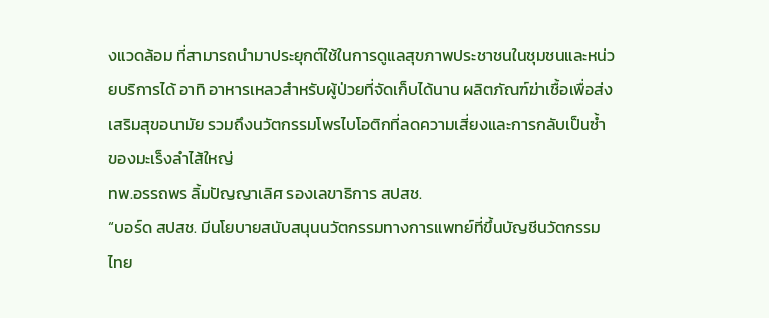งแวดล้อม ที่สามารถนำมาประยุกต์ใช้ในการดูแลสุขภาพประชาชนในชุมชนและหน่วยบริการได้ อาทิ อาหารเหลวสำหรับผู้ป่วยที่จัดเก็บได้นาน ผลิตภัณฑ์ฆ่าเชื้อเพื่อส่งเสริมสุขอนามัย รวมถึงนวัตกรรมโพรไบโอติกที่ลดความเสี่ยงและการกลับเป็นซ้ำของมะเร็งลำไส้ใหญ่
ทพ.อรรถพร ลิ้มปัญญาเลิศ รองเลขาธิการ สปสช.
“บอร์ด สปสช. มีนโยบายสนับสนุนนวัตกรรมทางการแพทย์ที่ขึ้นบัญชีนวัตกรรมไทย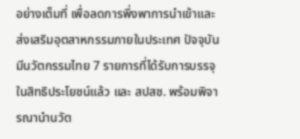อย่างเต็มที่ เพื่อลดการพึ่งพาการนำเข้าและส่งเสริมอุตสาหกรรมภายในประเทศ ปัจจุบันมีนวัตกรรมไทย 7 รายการที่ได้รับการบรรจุในสิทธิประโยชน์แล้ว และ สปสช. พร้อมพิจารณานำนวัต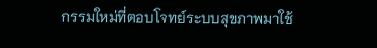กรรมใหม่ที่ตอบโจทย์ระบบสุขภาพมาใช้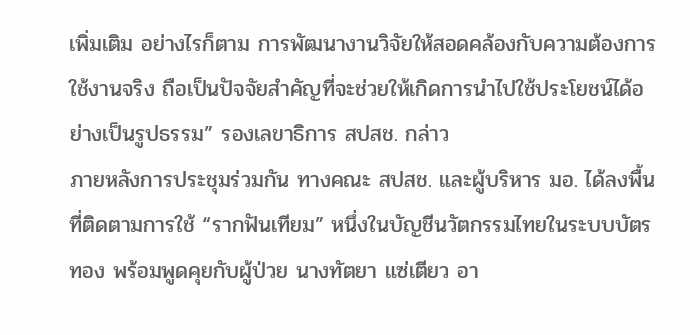เพิ่มเติม อย่างไรก็ตาม การพัฒนางานวิจัยให้สอดคล้องกับความต้องการใช้งานจริง ถือเป็นปัจจัยสำคัญที่จะช่วยให้เกิดการนำไปใช้ประโยชน์ได้อย่างเป็นรูปธรรม” รองเลขาธิการ สปสช. กล่าว
ภายหลังการประชุมร่วมกัน ทางคณะ สปสช. และผู้บริหาร มอ. ได้ลงพื้นที่ติดตามการใช้ “รากฟันเทียม” หนึ่งในบัญชีนวัตกรรมไทยในระบบบัตรทอง พร้อมพูดคุยกับผู้ป่วย นางทัตยา แซ่เตียว อา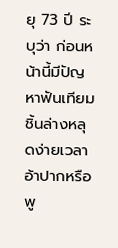ยุ 73 ปี ระบุว่า ก่อนหน้านี้มีปัญหาฟันเทียมชิ้นล่างหลุดง่ายเวลาอ้าปากหรือพู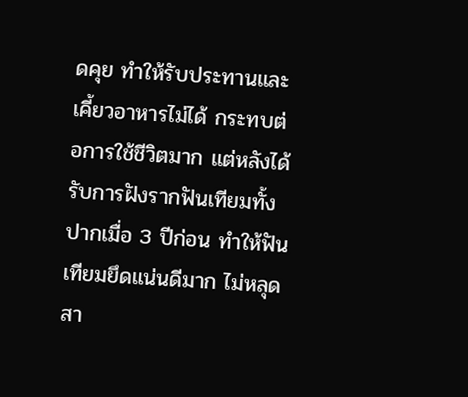ดคุย ทำให้รับประทานและเคี้ยวอาหารไม่ได้ กระทบต่อการใช้ชีวิตมาก แต่หลังได้รับการฝังรากฟันเทียมทั้งปากเมื่อ 3 ปีก่อน ทำให้ฟันเทียมยึดแน่นดีมาก ไม่หลุด สา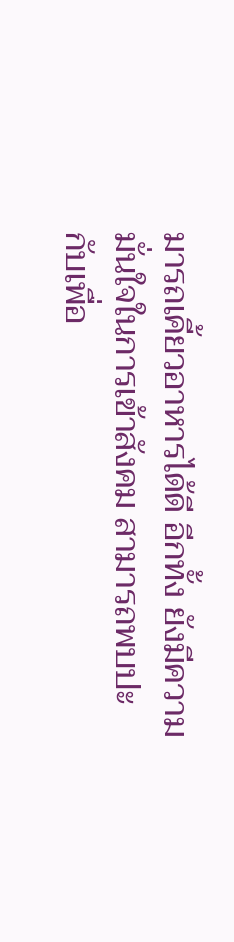มารถเคี้ยวอาหารได้ดี อีกทั้ง ยังมีความมั่นใจในการเข้าสังคม สามารถพบปะกับเพื่อ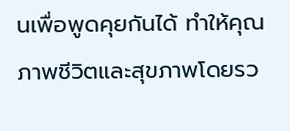นเพื่อพูดคุยกันได้ ทำให้คุณภาพชีวิตและสุขภาพโดยรว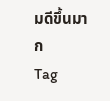มดีขึ้นมาก
Tag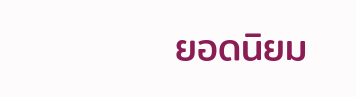ยอดนิยม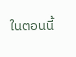ในตอนนี้